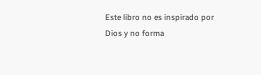Este libro no es inspirado por Dios y no forma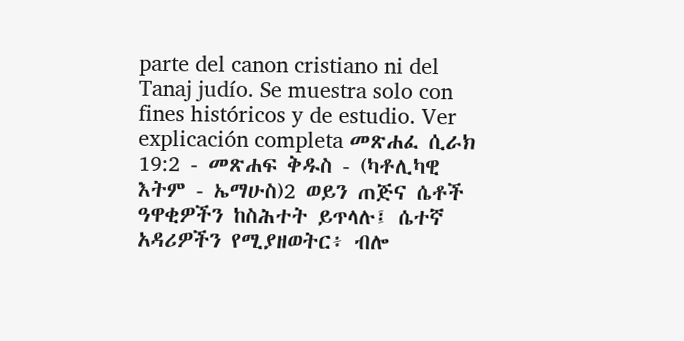parte del canon cristiano ni del Tanaj judío. Se muestra solo con fines históricos y de estudio. Ver explicación completa መጽሐፈ ሲራክ 19:2 - መጽሐፍ ቅዱስ - (ካቶሊካዊ እትም - ኤማሁስ)2 ወይን ጠጅና ሴቶች ዓዋቂዎችን ከስሕተት ይጥላሉ፤ ሴተኛ አዳሪዎችን የሚያዘወትር፥ ብሎ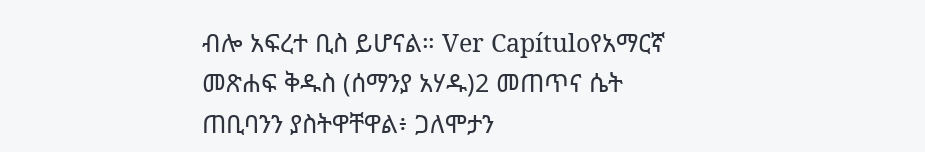ብሎ አፍረተ ቢስ ይሆናል። Ver Capítuloየአማርኛ መጽሐፍ ቅዱስ (ሰማንያ አሃዱ)2 መጠጥና ሴት ጠቢባንን ያስትዋቸዋል፥ ጋለሞታን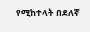የሚከተላት በደለኛ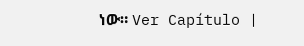ነው። Ver Capítulo |